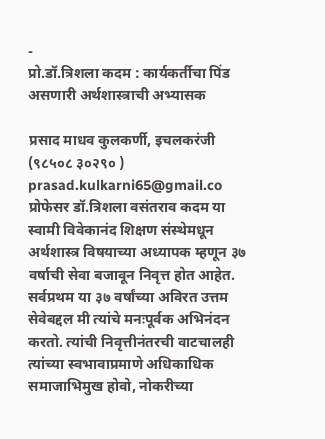-
प्रो.डॉ.त्रिशला कदम : कार्यकर्तीचा पिंड असणारी अर्थशास्त्राची अभ्यासक

प्रसाद माधव कुलकर्णी, इचलकरंजी (९८५०८ ३०२९० ) prasad.kulkarni65@gmail.co प्रोफेसर डॉ.त्रिशला वसंतराव कदम या स्वामी विवेकानंद शिक्षण संस्थेमधून अर्थशास्त्र विषयाच्या अध्यापक म्हणून ३७ वर्षाची सेवा बजावून निवृत्त होत आहेत. सर्वप्रथम या ३७ वर्षांच्या अविरत उत्तम सेवेबद्दल मी त्यांचे मनःपूर्वक अभिनंदन करतो. त्यांची निवृत्तीनंतरची वाटचालही त्यांच्या स्वभावाप्रमाणे अधिकाधिक समाजाभिमुख होवो, नोकरीच्या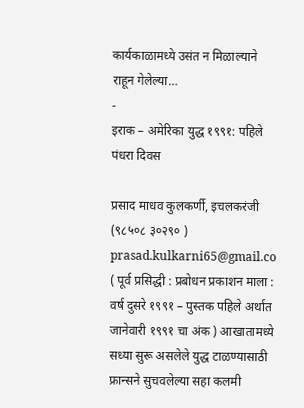कार्यकाळामध्ये उसंत न मिळाल्याने राहून गेलेल्या…
-
इराक – अमेरिका युद्ध १९९१: पहिले पंधरा दिवस

प्रसाद माधव कुलकर्णी, इचलकरंजी (९८५०८ ३०२९० ) prasad.kulkarni65@gmail.co ( पूर्व प्रसिद्धी : प्रबोधन प्रकाशन माला : वर्ष दुसरे १९९१ – पुस्तक पहिले अर्थात जानेवारी १९९१ चा अंक ) आखातामध्ये सध्या सुरू असलेले युद्ध टाळण्यासाठी फ्रान्सने सुचवलेल्या सहा कलमी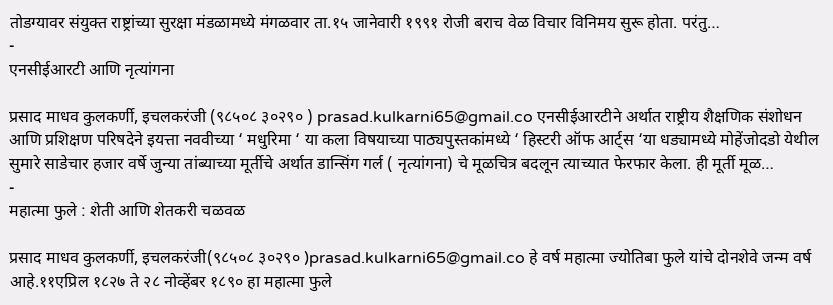तोडग्यावर संयुक्त राष्ट्रांच्या सुरक्षा मंडळामध्ये मंगळवार ता.१५ जानेवारी १९९१ रोजी बराच वेळ विचार विनिमय सुरू होता. परंतु…
-
एनसीईआरटी आणि नृत्यांगना

प्रसाद माधव कुलकर्णी, इचलकरंजी (९८५०८ ३०२९० ) prasad.kulkarni65@gmail.co एनसीईआरटीने अर्थात राष्ट्रीय शैक्षणिक संशोधन आणि प्रशिक्षण परिषदेने इयत्ता नववीच्या ‘ मधुरिमा ‘ या कला विषयाच्या पाठ्यपुस्तकांमध्ये ‘ हिस्टरी ऑफ आर्ट्स ‘या धड्यामध्ये मोहेंजोदडो येथील सुमारे साडेचार हजार वर्षे जुन्या तांब्याच्या मूर्तीचे अर्थात डान्सिंग गर्ल ( नृत्यांगना) चे मूळचित्र बदलून त्याच्यात फेरफार केला. ही मूर्ती मूळ…
-
महात्मा फुले : शेती आणि शेतकरी चळवळ

प्रसाद माधव कुलकर्णी, इचलकरंजी(९८५०८ ३०२९० )prasad.kulkarni65@gmail.co हे वर्ष महात्मा ज्योतिबा फुले यांचे दोनशेवे जन्म वर्ष आहे.११एप्रिल १८२७ ते २८ नोव्हेंबर १८९० हा महात्मा फुले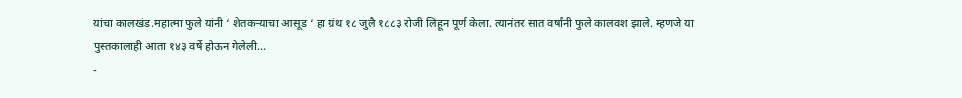यांचा कालखंड.महात्मा फुले यांनी ‘ शेतकऱ्याचा आसूड ‘ हा ग्रंथ १८ जुलै १८८३ रोजी लिहून पूर्ण केला. त्यानंतर सात वर्षांनी फुले कालवश झाले. म्हणजे या पुस्तकालाही आता १४३ वर्षे होऊन गेलेली…
-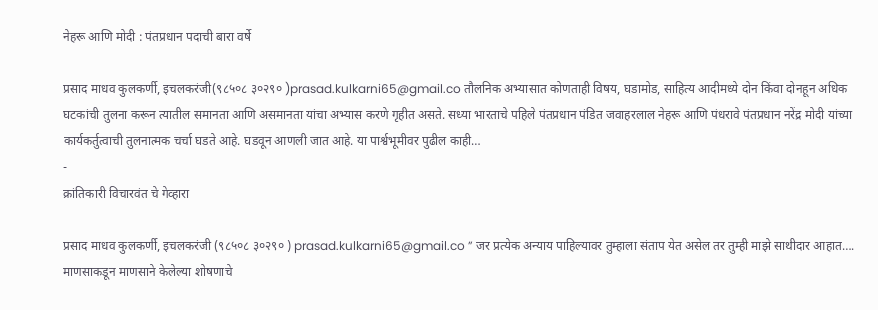नेहरू आणि मोदी : पंतप्रधान पदाची बारा वर्षे

प्रसाद माधव कुलकर्णी, इचलकरंजी(९८५०८ ३०२९० )prasad.kulkarni65@gmail.co तौलनिक अभ्यासात कोणताही विषय, घडामोड, साहित्य आदीमध्ये दोन किंवा दोनहून अधिक घटकांची तुलना करून त्यातील समानता आणि असमानता यांचा अभ्यास करणे गृहीत असते. सध्या भारताचे पहिले पंतप्रधान पंडित जवाहरलाल नेहरू आणि पंधरावे पंतप्रधान नरेंद्र मोदी यांच्या कार्यकर्तुत्वाची तुलनात्मक चर्चा घडते आहे. घडवून आणली जात आहे. या पार्श्वभूमीवर पुढील काही…
-
क्रांतिकारी विचारवंत चे गेव्हारा

प्रसाद माधव कुलकर्णी, इचलकरंजी (९८५०८ ३०२९० ) prasad.kulkarni65@gmail.co ” जर प्रत्येक अन्याय पाहिल्यावर तुम्हाला संताप येत असेल तर तुम्ही माझे साथीदार आहात…. माणसाकडून माणसाने केलेल्या शोषणाचे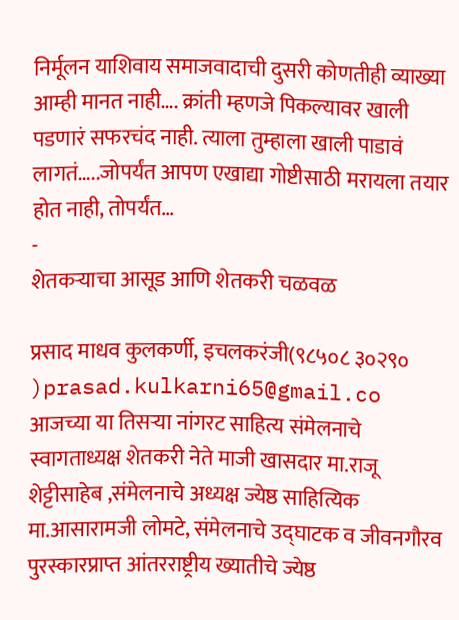निर्मूलन याशिवाय समाजवादाची दुसरी कोणतीही व्याख्या आम्ही मानत नाही…. क्रांती म्हणजे पिकल्यावर खाली पडणारं सफरचंद नाही. त्याला तुम्हाला खाली पाडावं लागतं…..जोपर्यंत आपण एखाद्या गोष्टीसाठी मरायला तयार होत नाही, तोपर्यंत…
-
शेतकऱ्याचा आसूड आणि शेतकरी चळवळ

प्रसाद माधव कुलकर्णी, इचलकरंजी(९८५०८ ३०२९० )prasad.kulkarni65@gmail.co आजच्या या तिसऱ्या नांगरट साहित्य संमेलनाचे स्वागताध्यक्ष शेतकरी नेते माजी खासदार मा.राजू शेट्टीसाहेब ,संमेलनाचे अध्यक्ष ज्येष्ठ साहित्यिक मा.आसारामजी लोमटे, संमेलनाचे उद्घाटक व जीवनगौरव पुरस्कारप्राप्त आंतरराष्ट्रीय ख्यातीचे ज्येष्ठ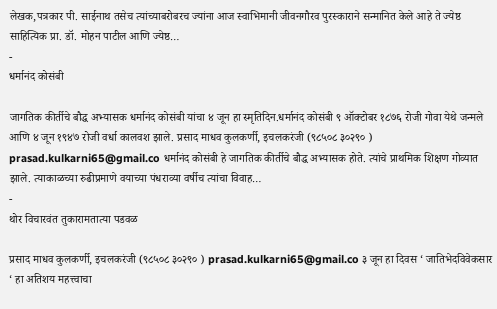लेखक,पत्रकार पी. साईनाथ तसेच त्यांच्याबरोबरच ज्यांना आज स्वाभिमानी जीवनगौरव पुरस्काराने सन्मानित केले आहे ते ज्येष्ठ साहित्यिक प्रा. डॉ. मोहन पाटील आणि ज्येष्ठ…
-
धर्मानंद कोसंबी

जागतिक कीर्तीचे बौद्ध अभ्यासक धर्मानंद कोसंबी यांचा ४ जून हा स्मृतिदिन.धर्मानंद कोसंबी ९ ऑक्टोबर १८७६ रोजी गोवा येथे जन्मले आणि ४ जून १९४७ रोजी वर्धा कालवश झाले. प्रसाद माधव कुलकर्णी, इचलकरंजी (९८५०८ ३०२९० ) prasad.kulkarni65@gmail.co धर्मानंद कोसंबी हे जागतिक कीर्तीचे बौद्ध अभ्यासक होते. त्यांचे प्राथमिक शिक्षण गोव्यात झाले. त्याकाळच्या रुढीप्रमाणे वयाच्या पंधराव्या वर्षीच त्यांचा विवाह…
-
थोर विचारवंत तुकारामतात्या पडवळ

प्रसाद माधव कुलकर्णी, इचलकरंजी (९८५०८ ३०२९० ) prasad.kulkarni65@gmail.co ३ जून हा दिवस ‘ जातिभेदविवेकसार ‘ हा अतिशय महत्त्वाचा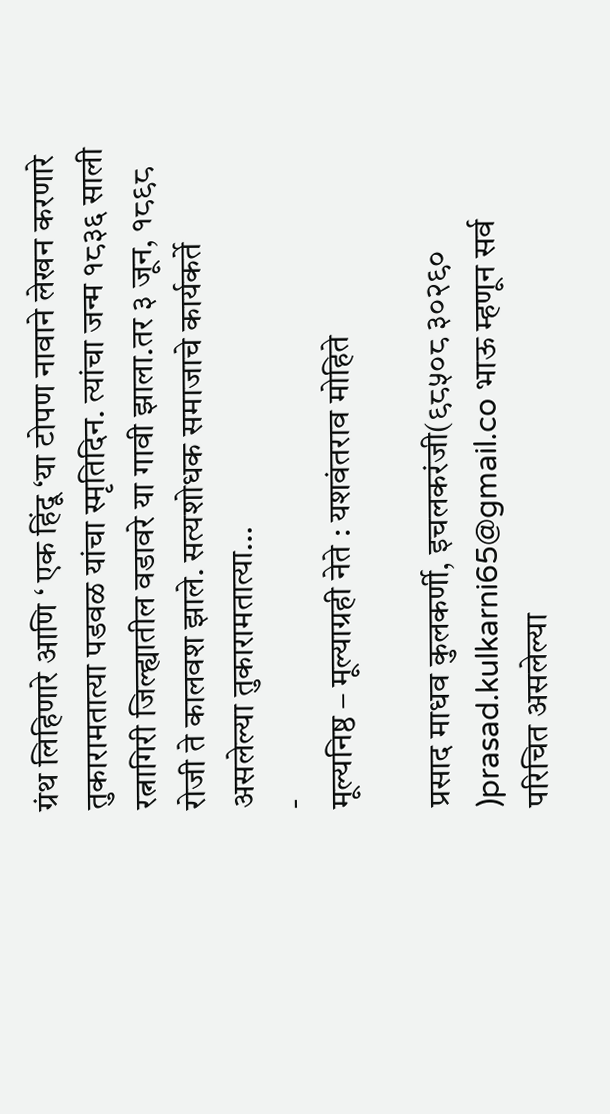ग्रंथ लिहिणारे आणि ‘ एक हिंदू ‘या टोपण नावाने लेखन करणारे तुकारामतात्या पडवळ यांचा स्मृतिदिन. त्यांचा जन्म १८३६ साली रत्नागिरी जिल्ह्यातील वडावरे या गावी झाला.तर ३ जून, १८९८ रोजी ते कालवश झाले. सत्यशोधक समाजाचे कार्यकर्ते असलेल्या तुकारामतात्या…
-
मूल्यनिष्ठ – मूल्याग्रही नेते : यशवंतराव मोहिते

प्रसाद माधव कुलकर्णी, इचलकरंजी(९८५०८ ३०२९० )prasad.kulkarni65@gmail.co भाऊ म्हणून सर्व परिचित असलेल्या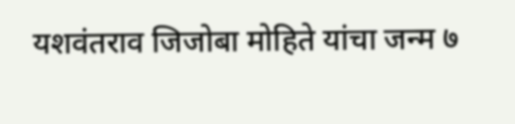यशवंतराव जिजोबा मोहिते यांचा जन्म ७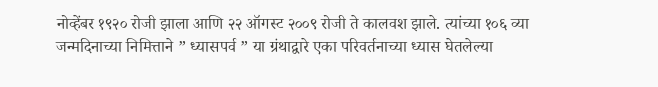नोव्हेंबर १९२० रोजी झाला आणि २२ ऑगस्ट २००९ रोजी ते कालवश झाले. त्यांच्या १०६ व्या जन्मदिनाच्या निमित्ताने ” ध्यासपर्व ” या ग्रंथाद्वारे एका परिवर्तनाच्या ध्यास घेतलेल्या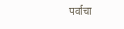पर्वाचा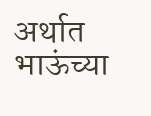अर्थात भाऊंच्या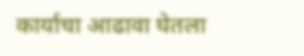कार्याचा आढावा घेतला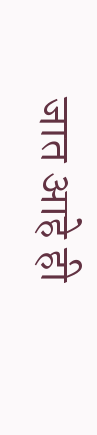जात आहे ही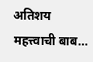अतिशय महत्त्वाची बाब…